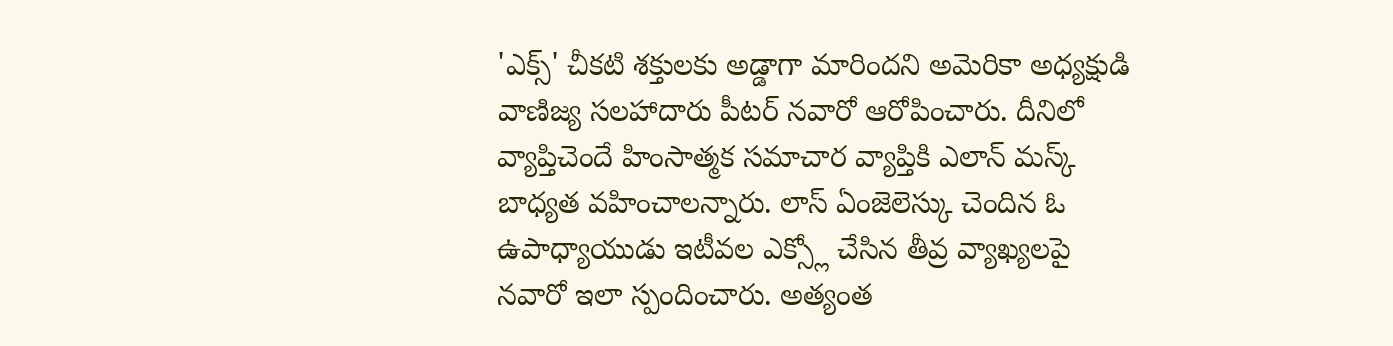'ఎక్స్' చీకటి శక్తులకు అడ్డాగా మారిందని అమెరికా అధ్యక్షుడి వాణిజ్య సలహాదారు పీటర్ నవారో ఆరోపించారు. దీనిలో వ్యాప్తిచెందే హింసాత్మక సమాచార వ్యాప్తికి ఎలాన్ మస్క్ బాధ్యత వహించాలన్నారు. లాస్ ఏంజెలెస్కు చెందిన ఓ ఉపాధ్యాయుడు ఇటీవల ఎక్స్లో చేసిన తీవ్ర వ్యాఖ్యలపై నవారో ఇలా స్పందించారు. అత్యంత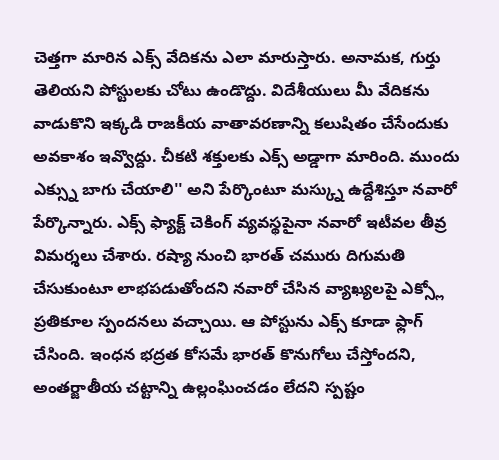చెత్తగా మారిన ఎక్స్ వేదికను ఎలా మారుస్తారు. అనామక, గుర్తు తెలియని పోస్టులకు చోటు ఉండొద్దు. విదేశీయులు మీ వేదికను వాడుకొని ఇక్కడి రాజకీయ వాతావరణాన్ని కలుషితం చేసేందుకు అవకాశం ఇవ్వొద్దు. చీకటి శక్తులకు ఎక్స్ అడ్డాగా మారింది. ముందు ఎక్స్ను బాగు చేయాలి'' అని పేర్కొంటూ మస్క్ను ఉద్దేశిస్తూ నవారో పేర్కొన్నారు. ఎక్స్ ఫ్యాక్ట్ చెకింగ్ వ్యవస్థపైనా నవారో ఇటీవల తీవ్ర విమర్శలు చేశారు. రష్యా నుంచి భారత్ చమురు దిగుమతి చేసుకుంటూ లాభపడుతోందని నవారో చేసిన వ్యాఖ్యలపై ఎక్స్లో ప్రతికూల స్పందనలు వచ్చాయి. ఆ పోస్టును ఎక్స్ కూడా ఫ్లాగ్ చేసింది. ఇంధన భద్రత కోసమే భారత్ కొనుగోలు చేస్తోందని, అంతర్జాతీయ చట్టాన్ని ఉల్లంఘించడం లేదని స్పష్టం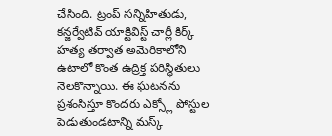చేసింది. ట్రంప్ సన్నిహితుడు, కన్జర్వేటివ్ యాక్టివిస్ట్ చార్లీ కిర్క్ హత్య తర్వాత అమెరికాలోని ఉటాలో కొంత ఉద్రిక్త పరిస్థితులు నెలకొన్నాయి. ఈ ఘటనను ప్రశంసిస్తూ కొందరు ఎక్స్లో పోస్టుల పెడుతుండటాన్ని మస్క్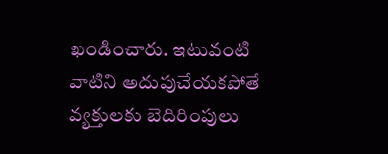ఖండించారు. ఇటువంటి వాటిని అదుపుచేయకపోతే వ్యక్తులకు బెదిరింపులు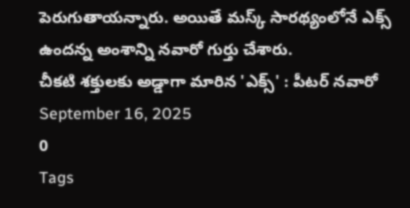పెరుగుతాయన్నారు. అయితే మస్క్ సారథ్యంలోనే ఎక్స్ ఉందన్న అంశాన్ని నవారో గుర్తు చేశారు.
చీకటి శక్తులకు అడ్డాగా మారిన 'ఎక్స్' : పీటర్ నవారో
September 16, 2025
0
Tags